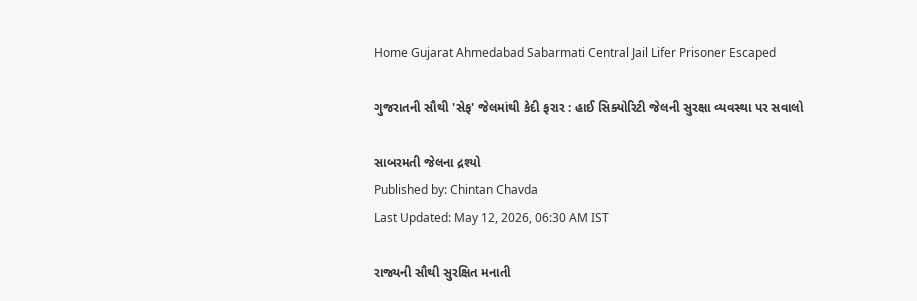Home Gujarat Ahmedabad Sabarmati Central Jail Lifer Prisoner Escaped

ગુજરાતની સૌથી 'સેફ' જેલમાંથી કેદી ફરાર : હાઈ સિક્યોરિટી જેલની સુરક્ષા વ્યવસ્થા પર સવાલો

સાબરમતી જેલના દ્રશ્યો
Published by: Chintan Chavda
Last Updated: May 12, 2026, 06:30 AM IST

રાજ્યની સૌથી સુરક્ષિત મનાતી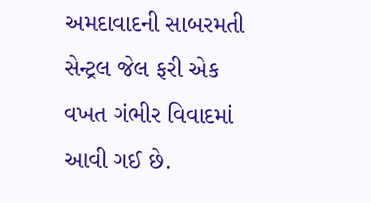અમદાવાદની સાબરમતી સેન્ટ્રલ જેલ ફરી એક વખત ગંભીર વિવાદમાં આવી ગઈ છે.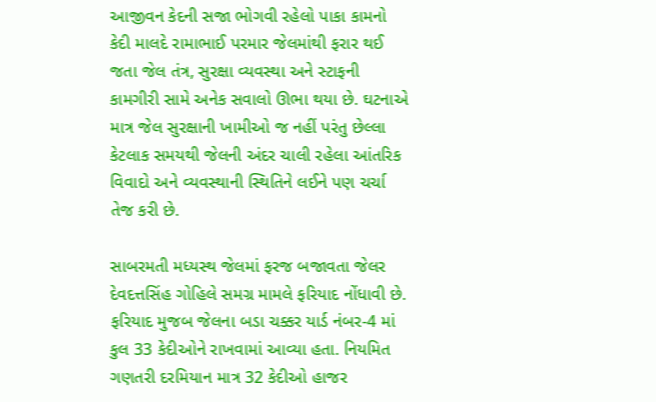આજીવન કેદની સજા ભોગવી રહેલો પાકા કામનો કેદી માલદે રામાભાઈ પરમાર જેલમાંથી ફરાર થઈ જતા જેલ તંત્ર, સુરક્ષા વ્યવસ્થા અને સ્ટાફની કામગીરી સામે અનેક સવાલો ઊભા થયા છે. ઘટનાએ માત્ર જેલ સુરક્ષાની ખામીઓ જ નહીં પરંતુ છેલ્લા કેટલાક સમયથી જેલની અંદર ચાલી રહેલા આંતરિક વિવાદો અને વ્યવસ્થાની સ્થિતિને લઈને પણ ચર્ચા તેજ કરી છે.

સાબરમતી મધ્યસ્થ જેલમાં ફરજ બજાવતા જેલર દેવદત્તસિંહ ગોહિલે સમગ્ર મામલે ફરિયાદ નોંધાવી છે. ફરિયાદ મુજબ જેલના બડા ચક્કર યાર્ડ નંબર-4 માં કુલ 33 કેદીઓને રાખવામાં આવ્યા હતા. નિયમિત ગણતરી દરમિયાન માત્ર 32 કેદીઓ હાજર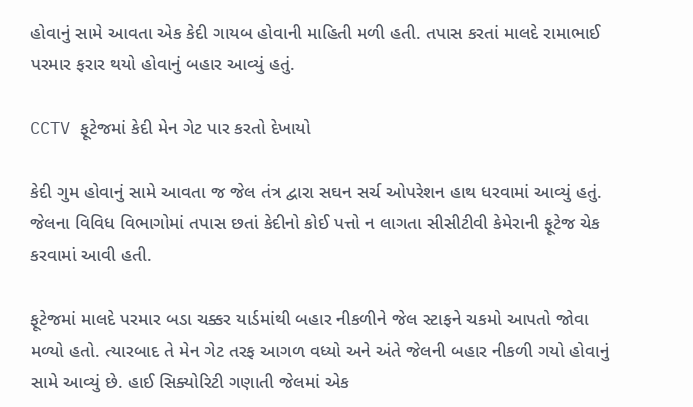હોવાનું સામે આવતા એક કેદી ગાયબ હોવાની માહિતી મળી હતી. તપાસ કરતાં માલદે રામાભાઈ પરમાર ફરાર થયો હોવાનું બહાર આવ્યું હતું.

CCTV ફૂટેજમાં કેદી મેન ગેટ પાર કરતો દેખાયો

કેદી ગુમ હોવાનું સામે આવતા જ જેલ તંત્ર દ્વારા સઘન સર્ચ ઓપરેશન હાથ ધરવામાં આવ્યું હતું. જેલના વિવિધ વિભાગોમાં તપાસ છતાં કેદીનો કોઈ પત્તો ન લાગતા સીસીટીવી કેમેરાની ફૂટેજ ચેક કરવામાં આવી હતી.

ફૂટેજમાં માલદે પરમાર બડા ચક્કર યાર્ડમાંથી બહાર નીકળીને જેલ સ્ટાફને ચકમો આપતો જોવા મળ્યો હતો. ત્યારબાદ તે મેન ગેટ તરફ આગળ વધ્યો અને અંતે જેલની બહાર નીકળી ગયો હોવાનું સામે આવ્યું છે. હાઈ સિક્યોરિટી ગણાતી જેલમાં એક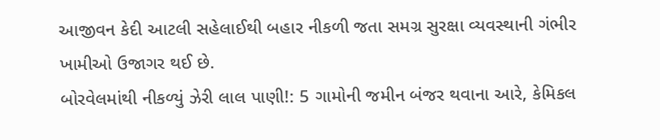આજીવન કેદી આટલી સહેલાઈથી બહાર નીકળી જતા સમગ્ર સુરક્ષા વ્યવસ્થાની ગંભીર ખામીઓ ઉજાગર થઈ છે.
બોરવેલમાંથી નીકળ્યું ઝેરી લાલ પાણી!: 5 ગામોની જમીન બંજર થવાના આરે, કેમિકલ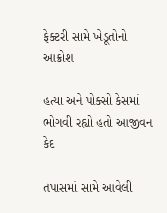ફેક્ટરી સામે ખેડૂતોનો આક્રોશ

હત્યા અને પોક્સો કેસમાં ભોગવી રહ્યો હતો આજીવન કેદ

તપાસમાં સામે આવેલી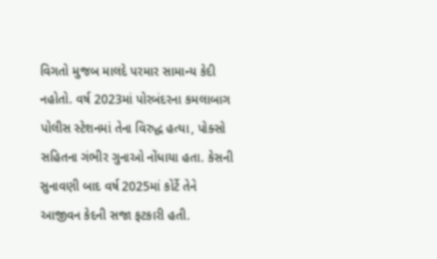વિગતો મુજબ માલદે પરમાર સામાન્ય કેદી નહોતો. વર્ષ 2023માં પોરબંદરના કમલાબાગ પોલીસ સ્ટેશનમાં તેના વિરુદ્ધ હત્યા, પોક્સો સહિતના ગંભીર ગુનાઓ નોંધાયા હતા. કેસની સુનાવણી બાદ વર્ષ 2025માં કોર્ટે તેને આજીવન કેદની સજા ફટકારી હતી.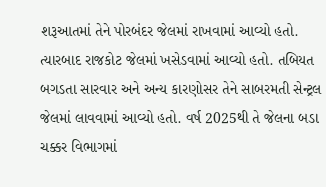શરૂઆતમાં તેને પોરબંદર જેલમાં રાખવામાં આવ્યો હતો. ત્યારબાદ રાજકોટ જેલમાં ખસેડવામાં આવ્યો હતો. તબિયત બગડતા સારવાર અને અન્ય કારણોસર તેને સાબરમતી સેન્ટ્રલ જેલમાં લાવવામાં આવ્યો હતો. વર્ષ 2025થી તે જેલના બડા ચક્કર વિભાગમાં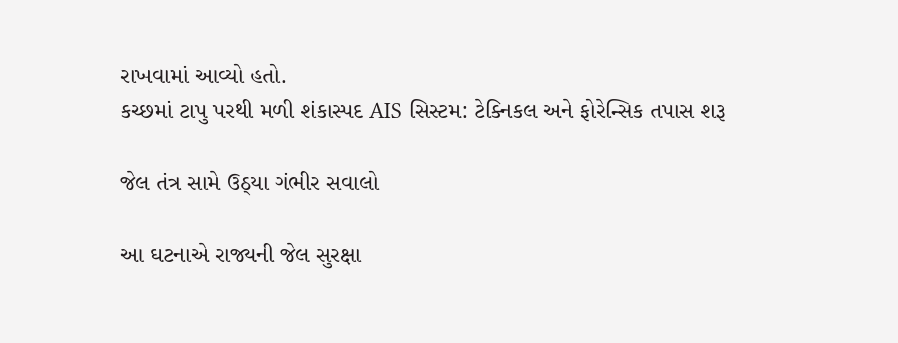રાખવામાં આવ્યો હતો.
કચ્છમાં ટાપુ પરથી મળી શંકાસ્પદ AIS સિસ્ટમ: ટેક્નિકલ અને ફોરેન્સિક તપાસ શરૂ

જેલ તંત્ર સામે ઉઠ્યા ગંભીર સવાલો

આ ઘટનાએ રાજ્યની જેલ સુરક્ષા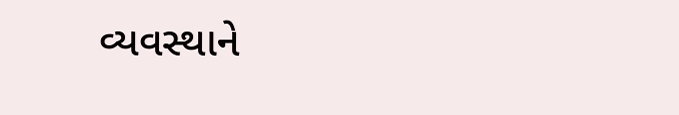વ્યવસ્થાને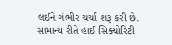લઈને ગંભીર ચર્ચા શરૂ કરી છે. સામાન્ય રીતે હાઈ સિક્યોરિટી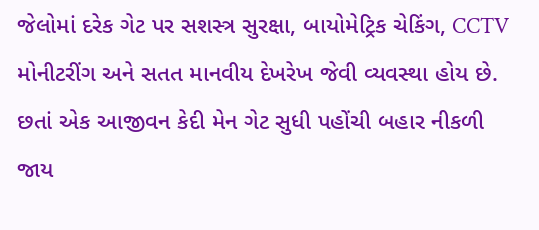જેલોમાં દરેક ગેટ પર સશસ્ત્ર સુરક્ષા, બાયોમેટ્રિક ચેકિંગ, CCTV મોનીટરીંગ અને સતત માનવીય દેખરેખ જેવી વ્યવસ્થા હોય છે. છતાં એક આજીવન કેદી મેન ગેટ સુધી પહોંચી બહાર નીકળી જાય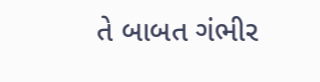તે બાબત ગંભીર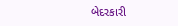બેદરકારી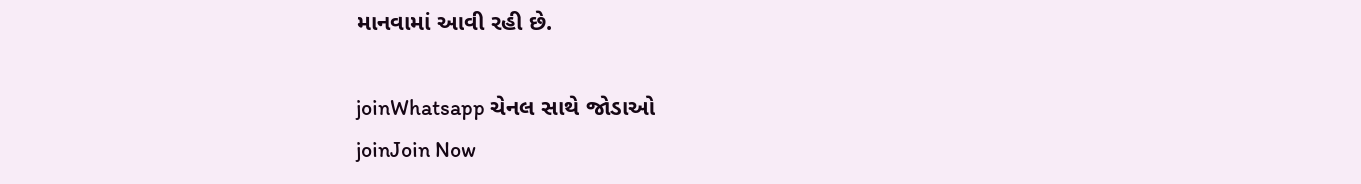માનવામાં આવી રહી છે.

joinWhatsapp ચેનલ સાથે જોડાઓ
joinJoin Now